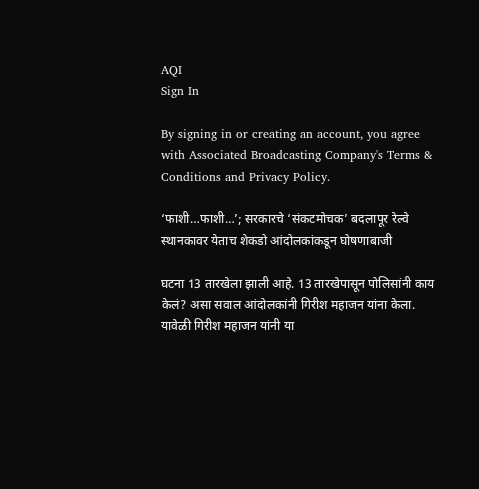AQI
Sign In

By signing in or creating an account, you agree with Associated Broadcasting Company's Terms & Conditions and Privacy Policy.

‘फाशी…फाशी…’; सरकारचे ‘संकटमोचक’ बदलापूर रेल्वे स्थानकावर येताच शेकडो आंदोलकांकडून घोषणाबाजी

घटना 13 तारखेला झाली आहे. 13 तारखेपासून पोलिसांनी काय केलं? असा सवाल आंदोलकांनी गिरीश महाजन यांना केला. यावेळी गिरीश महाजन यांनी या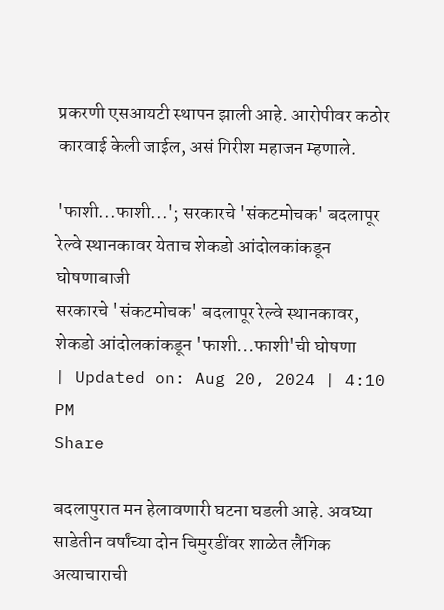प्रकरणी एसआयटी स्थापन झाली आहे. आरोपीवर कठोर कारवाई केली जाईल, असं गिरीश महाजन म्हणाले.

'फाशी...फाशी...'; सरकारचे 'संकटमोचक' बदलापूर रेल्वे स्थानकावर येताच शेकडो आंदोलकांकडून घोषणाबाजी
सरकारचे 'संकटमोचक' बदलापूर रेल्वे स्थानकावर, शेकडो आंदोलकांकडून 'फाशी...फाशी'ची घोषणा
| Updated on: Aug 20, 2024 | 4:10 PM
Share

बदलापुरात मन हेलावणारी घटना घडली आहे. अवघ्या साडेतीन वर्षांच्या दोन चिमुरडींवर शाळेत लैंगिक अत्याचाराची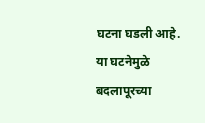घटना घडली आहे. या घटनेमुळे बदलापूरच्या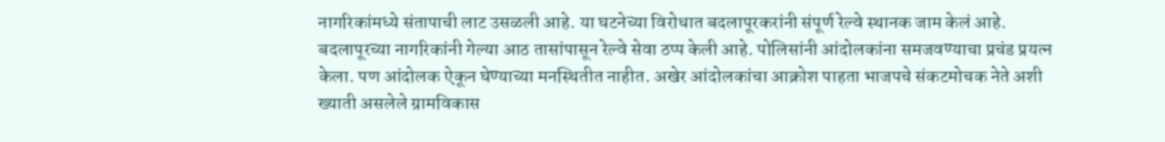नागरिकांमध्ये संतापाची लाट उसळली आहे. या घटनेच्या विरोधात बदलापूरकरांनी संपूर्ण रेल्वे स्थानक जाम केलं आहे. बदलापूरच्या नागरिकांनी गेल्या आठ तासांपासून रेल्वे सेवा ठप्प केली आहे. पोलिसांनी आंदोलकांना समजवण्याचा प्रचंड प्रयत्न केला. पण आंदोलक ऐकून घेण्याच्या मनस्थितीत नाहीत. अखेर आंदोलकांचा आक्रोश पाहता भाजपचे संकटमोचक नेते अशी ख्याती असलेले ग्रामविकास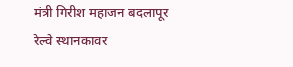मंत्री गिरीश महाजन बदलापूर रेल्वे स्थानकावर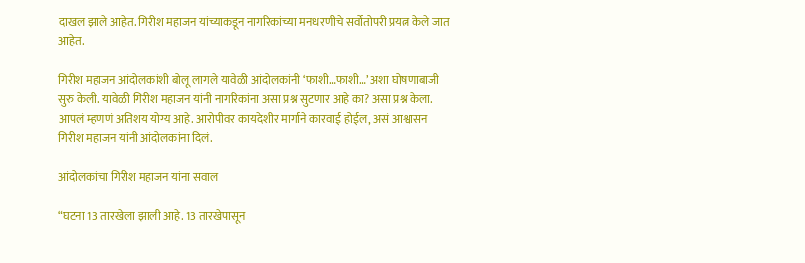दाखल झाले आहेत. गिरीश महाजन यांच्याकडून नागरिकांच्या मनधरणीचे सर्वोतोपरी प्रयत्न केले जात आहेत.

गिरीश महाजन आंदोलकांशी बोलू लागले यावेळी आंदोलकांनी ‘फाशी…फाशी…’ अशा घोषणाबाजी सुरु केली. यावेळी गिरीश महाजन यांनी नागरिकांना असा प्रश्न सुटणार आहे का? असा प्रश्न केला. आपलं म्हणणं अतिशय योग्य आहे. आरोपीवर कायदेशीर मार्गाने कारवाई होईल, असं आश्वासन गिरीश महाजन यांनी आंदोलकांना दिलं.

आंदोलकांचा गिरीश महाजन यांना सवाल

“घटना 13 तारखेला झाली आहे. 13 तारखेपासून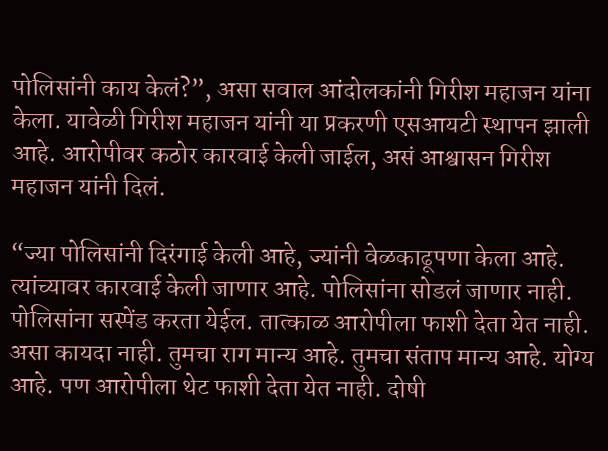पोलिसांनी काय केलं?”, असा सवाल आंदोलकांनी गिरीश महाजन यांना केला. यावेळी गिरीश महाजन यांनी या प्रकरणी एसआयटी स्थापन झाली आहे. आरोपीवर कठोर कारवाई केली जाईल, असं आश्वासन गिरीश महाजन यांनी दिलं.

“ज्या पोलिसांनी दिरंगाई केली आहे, ज्यांनी वेळकाढूपणा केला आहे. त्यांच्यावर कारवाई केली जाणार आहे. पोलिसांना सोडलं जाणार नाही. पोलिसांना सस्पेंड करता येईल. तात्काळ आरोपीला फाशी देता येत नाही. असा कायदा नाही. तुमचा राग मान्य आहे. तुमचा संताप मान्य आहे. योग्य आहे. पण आरोपीला थेट फाशी देता येत नाही. दोषी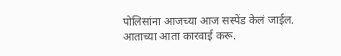पोलिसांना आजच्या आज सस्पेंड केलं जाईल. आताच्या आता कारवाई करू.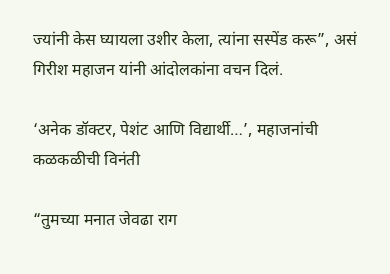ज्यांनी केस घ्यायला उशीर केला, त्यांना सस्पेंड करू”, असं गिरीश महाजन यांनी आंदोलकांना वचन दिलं.

‘अनेक डॉक्टर, पेशंट आणि विद्यार्थी…’, महाजनांची कळकळीची विनंती

“तुमच्या मनात जेवढा राग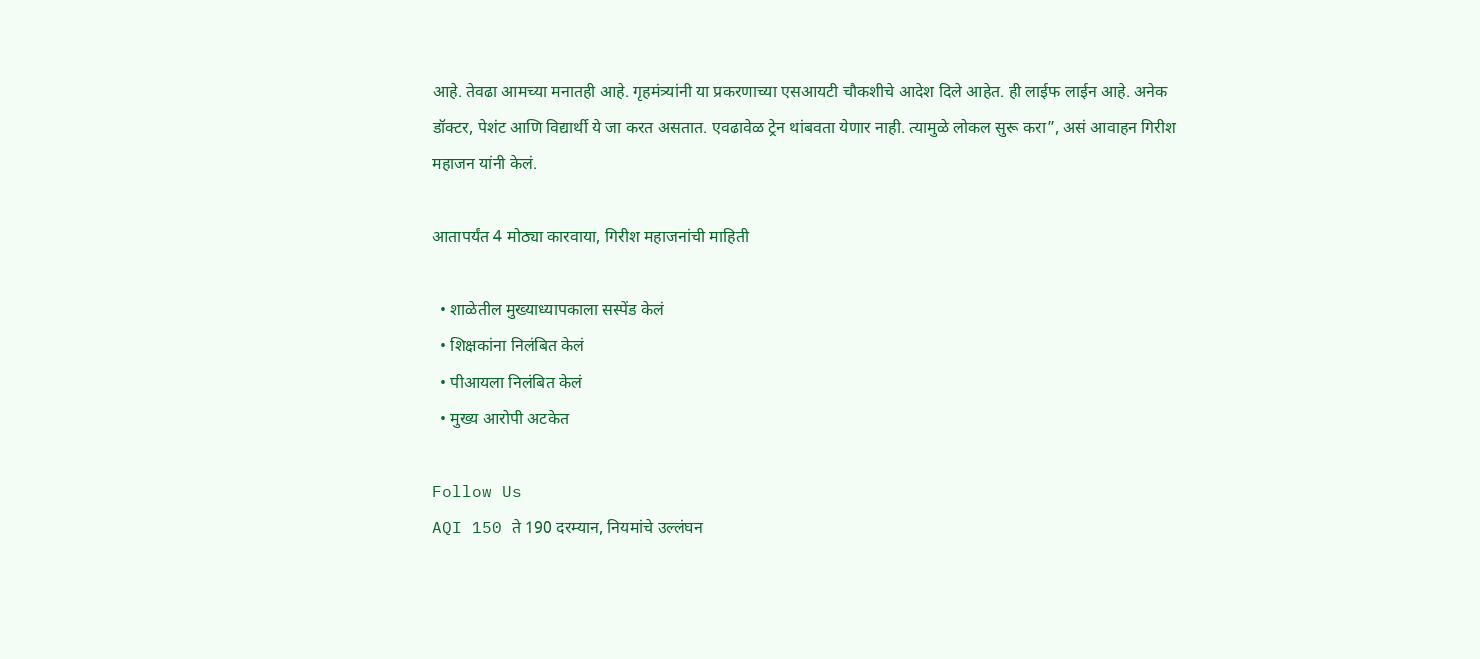आहे. तेवढा आमच्या मनातही आहे. गृहमंत्र्यांनी या प्रकरणाच्या एसआयटी चौकशीचे आदेश दिले आहेत. ही लाईफ लाईन आहे. अनेक डॉक्टर, पेशंट आणि विद्यार्थी ये जा करत असतात. एवढावेळ ट्रेन थांबवता येणार नाही. त्यामुळे लोकल सुरू करा”, असं आवाहन गिरीश महाजन यांनी केलं.

आतापर्यंत 4 मोठ्या कारवाया, गिरीश महाजनांची माहिती

  • शाळेतील मुख्याध्यापकाला सस्पेंड केलं
  • शिक्षकांना निलंबित केलं
  • पीआयला निलंबित केलं
  • मुख्य आरोपी अटकेत

Follow Us
AQI 150 ते 190 दरम्यान, नियमांचे उल्लंघन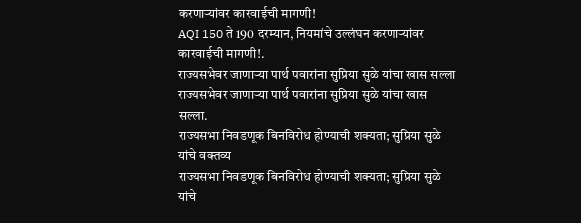करणाऱ्यांवर कारवाईची मागणी!
AQI 150 ते 190 दरम्यान, नियमांचे उल्लंघन करणाऱ्यांवर कारवाईची मागणी!.
राज्यसभेवर जाणाऱ्या पार्थ पवारांना सुप्रिया सुळे यांचा खास सल्ला
राज्यसभेवर जाणाऱ्या पार्थ पवारांना सुप्रिया सुळे यांचा खास सल्ला.
राज्यसभा निवडणूक बिनविरोध होण्याची शक्यता; सुप्रिया सुळे यांचे वक्तव्य
राज्यसभा निवडणूक बिनविरोध होण्याची शक्यता; सुप्रिया सुळे यांचे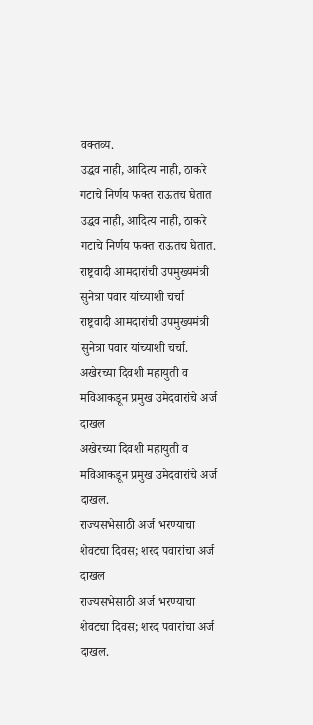वक्तव्य.
उद्धव नाही, आदित्य नाही, ठाकरे गटाचे निर्णय फक्त राऊतच घेतात
उद्धव नाही, आदित्य नाही, ठाकरे गटाचे निर्णय फक्त राऊतच घेतात.
राष्ट्रवादी आमदारांची उपमुख्यमंत्री सुनेत्रा पवार यांच्याशी चर्चा
राष्ट्रवादी आमदारांची उपमुख्यमंत्री सुनेत्रा पवार यांच्याशी चर्चा.
अखेरच्या दिवशी महायुती व मविआकडून प्रमुख उमेदवारांचे अर्ज दाखल
अखेरच्या दिवशी महायुती व मविआकडून प्रमुख उमेदवारांचे अर्ज दाखल.
राज्यसभेसाठी अर्ज भरण्याचा शेवटचा दिवस; शरद पवारांचा अर्ज दाखल
राज्यसभेसाठी अर्ज भरण्याचा शेवटचा दिवस; शरद पवारांचा अर्ज दाखल.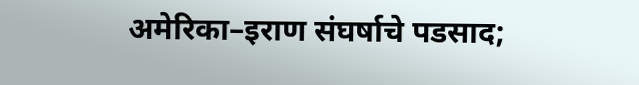अमेरिका–इराण संघर्षाचे पडसाद;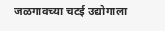जळगावच्या चटई उद्योगाला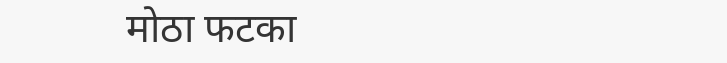मोठा फटका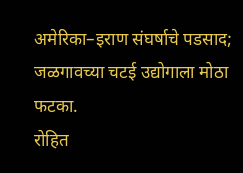अमेरिका–इराण संघर्षाचे पडसाद; जळगावच्या चटई उद्योगाला मोठा फटका.
रोहित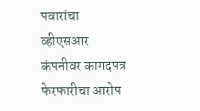पवारांचा व्हीएसआर कंपनीवर कागदपत्र फेरफारीचा आरोप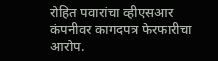रोहित पवारांचा व्हीएसआर कंपनीवर कागदपत्र फेरफारीचा आरोप.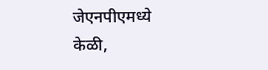जेएनपीएमध्ये केळी,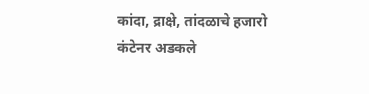कांदा, द्राक्षे, तांदळाचे हजारो कंटेनर अडकले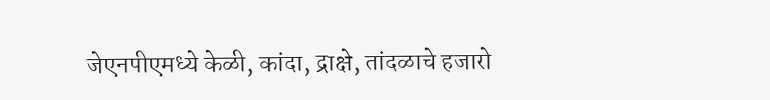जेएनपीएमध्ये केळी, कांदा, द्राक्षे, तांदळाचे हजारो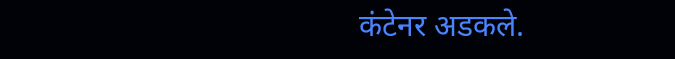कंटेनर अडकले.